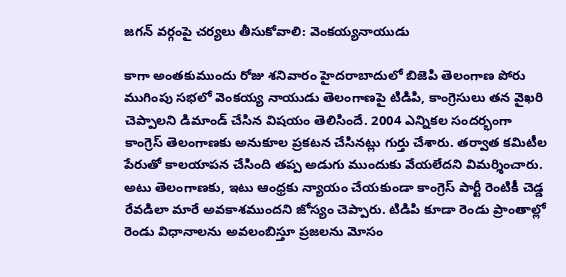జగన్ వర్గంపై చర్యలు తీసుకోవాలి: వెంకయ్యనాయుడు

కాగా అంతకుముందు రోజు శనివారం హైదరాబాదులో బిజెపి తెలంగాణ పోరు ముగింపు సభలో వెంకయ్య నాయుడు తెలంగాణపై టిడిపి, కాంగ్రెసులు తన వైఖరి చెప్పాలని డిమాండ్ చేసిన విషయం తెలిసిందే. 2004 ఎన్నికల సందర్భంగా కాంగ్రెస్ తెలంగాణకు అనుకూల ప్రకటన చేసినట్లు గుర్తు చేశారు. తర్వాత కమిటీల పేరుతో కాలయాపన చేసింది తప్ప అడుగు ముందుకు వేయలేదని విమర్శించారు. అటు తెలంగాణకు, ఇటు ఆంధ్రకు న్యాయం చేయకుండా కాంగ్రెస్ పార్టీ రెంటికీ చెడ్డ రేవడిలా మారే అవకాశముందని జోస్యం చెప్పారు. టిడిపి కూడా రెండు ప్రాంతాల్లో రెండు విధానాలను అవలంబిస్తూ ప్రజలను మోసం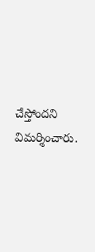చేస్తోందని విమర్శించారు.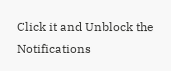Click it and Unblock the Notifications